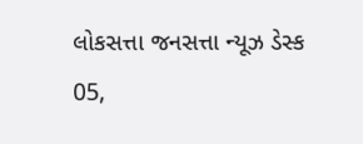લોકસત્તા જનસત્તા ન્યૂઝ ડેસ્ક
05,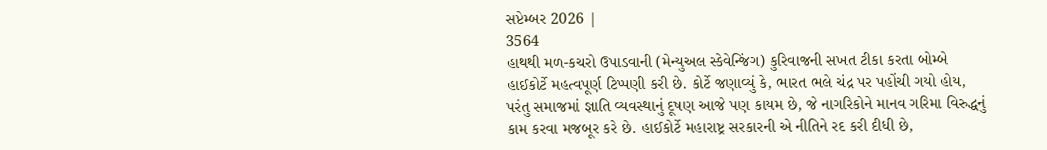સપ્ટેમ્બર 2026 |
3564
હાથથી મળ-કચરો ઉપાડવાની (મેન્યુઅલ સ્કેવેન્જિંગ) કુરિવાજની સખત ટીકા કરતા બોમ્બે હાઈકોર્ટે મહત્વપૂર્ણ ટિપ્પણી કરી છે. કોર્ટે જણાવ્યું કે, ભારત ભલે ચંદ્ર પર પહોંચી ગયો હોય, પરંતુ સમાજમાં જ્ઞાતિ વ્યવસ્થાનું દૂષણ આજે પણ કાયમ છે, જે નાગરિકોને માનવ ગરિમા વિરુદ્ધનું કામ કરવા મજબૂર કરે છે. હાઈકોર્ટે મહારાષ્ટ્ર સરકારની એ નીતિને રદ કરી દીધી છે,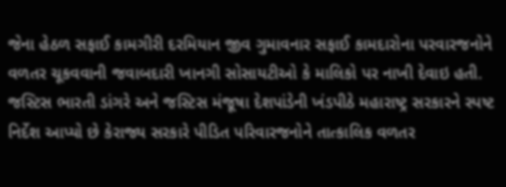જેના હેઠળ સફાઈ કામગીરી દરમિયાન જીવ ગુમાવનાર સફાઈ કામદારોના પરવારજનોને વળતર ચૂકવવાની જવાબદારી ખાનગી સોસાયટીઓ કે માલિકો પર નાખી દેવાઇ હતી. જસ્ટિસ ભારતી ડાંગરે અને જસ્ટિસ મંજૂષા દેશપાંડેની ખંડપીઠે મહારાષ્ટ્ર સરકારને સ્પષ્ટ નિર્દેશ આપ્યો છે કેરાજ્ય સરકારે પીડિત પરિવારજનોને તાત્કાલિક વળતર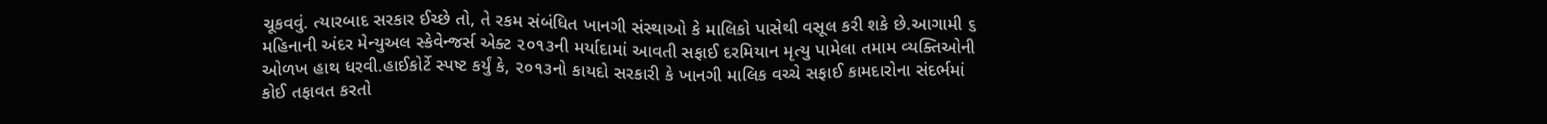ચૂકવવું. ત્યારબાદ સરકાર ઈચ્છે તો, તે રકમ સંબંધિત ખાનગી સંસ્થાઓ કે માલિકો પાસેથી વસૂલ કરી શકે છે.આગામી ૬ મહિનાની અંદર મેન્યુઅલ સ્કેવેન્જર્સ એક્ટ ૨૦૧૩ની મર્યાદામાં આવતી સફાઈ દરમિયાન મૃત્યુ પામેલા તમામ વ્યક્તિઓની ઓળખ હાથ ધરવી.હાઈકોર્ટે સ્પષ્ટ કર્યું કે, ૨૦૧૩નો કાયદો સરકારી કે ખાનગી માલિક વચ્ચે સફાઈ કામદારોના સંદર્ભમાં કોઈ તફાવત કરતો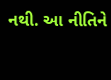નથી. આ નીતિને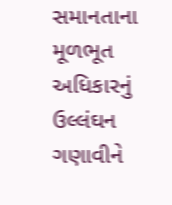સમાનતાના મૂળભૂત અધિકારનું ઉલ્લંઘન ગણાવીને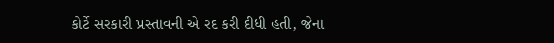કોર્ટે સરકારી પ્રસ્તાવની એ રદ કરી દીધી હતી, જેના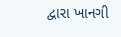દ્વારા ખાનગી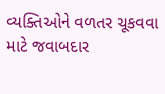વ્યક્તિઓને વળતર ચૂકવવા માટે જવાબદાર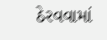ઠેરવવામાં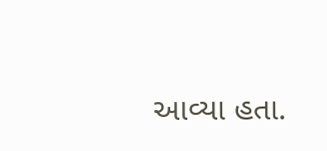આવ્યા હતા.